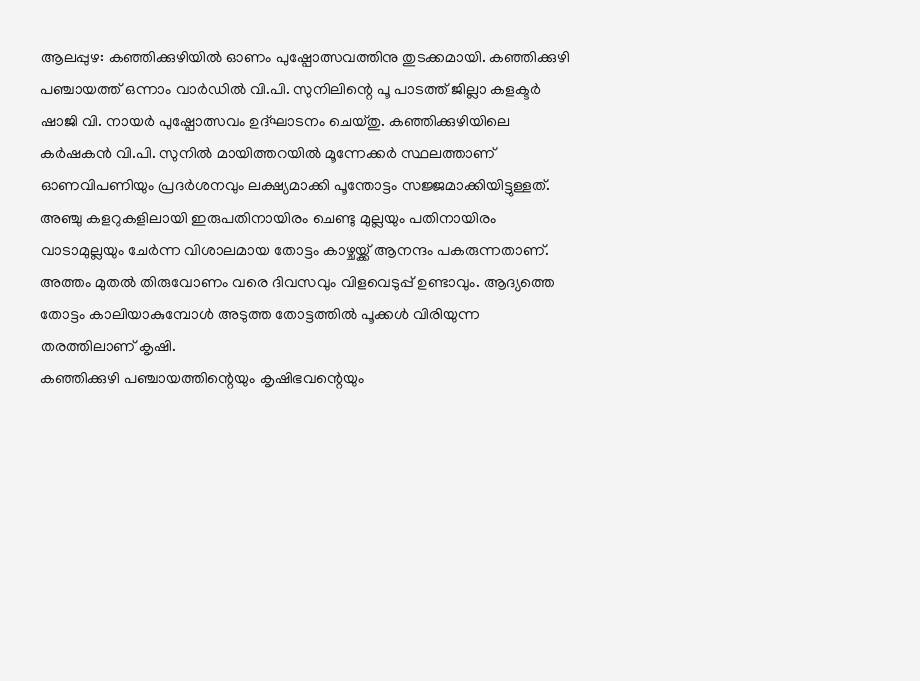ആലപ്പുഴ: കഞ്ഞിക്കുഴിയിൽ ഓണം പുഷ്പോത്സവത്തിനു തുടക്കമായി. കഞ്ഞിക്കുഴി പഞ്ചായത്ത് ഒന്നാം വാർഡിൽ വി.പി. സുനിലിന്റെ പൂ പാടത്ത് ജില്ലാ കളക്ടർ ഷാജി വി. നായർ പുഷ്പോത്സവം ഉദ്ഘാടനം ചെയ്തു. കഞ്ഞിക്കുഴിയിലെ കർഷകൻ വി.പി. സുനിൽ മായിത്തറയിൽ മൂന്നേക്കർ സ്ഥലത്താണ് ഓണവിപണിയും പ്രദർശനവും ലക്ഷ്യമാക്കി പൂന്തോട്ടം സജ്ജമാക്കിയിട്ടുള്ളത്.
അഞ്ചു കളറുകളിലായി ഇരുപതിനായിരം ചെണ്ടു മുല്ലയും പതിനായിരം വാടാമുല്ലയും ചേർന്ന വിശാലമായ തോട്ടം കാഴ്ചയ്ക്ക് ആനന്ദം പകരുന്നതാണ്. അത്തം മുതൽ തിരുവോണം വരെ ദിവസവും വിളവെടുപ്പ് ഉണ്ടാവും. ആദ്യത്തെ തോട്ടം കാലിയാകുമ്പോൾ അടുത്ത തോട്ടത്തിൽ പൂക്കൾ വിരിയുന്ന തരത്തിലാണ് കൃഷി.
കഞ്ഞിക്കുഴി പഞ്ചായത്തിന്റെയും കൃഷിഭവന്റെയും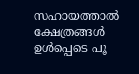സഹായത്താൽ ക്ഷേത്രങ്ങൾ ഉൾപ്പെടെ പൂ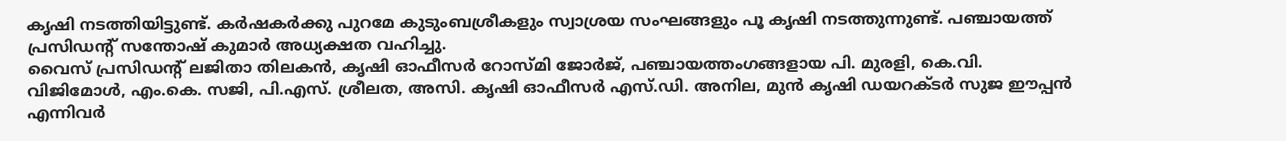കൃഷി നടത്തിയിട്ടുണ്ട്. കർഷകർക്കു പുറമേ കുടുംബശ്രീകളും സ്വാശ്രയ സംഘങ്ങളും പൂ കൃഷി നടത്തുന്നുണ്ട്. പഞ്ചായത്ത് പ്രസിഡന്റ് സന്തോഷ് കുമാർ അധ്യക്ഷത വഹിച്ചു.
വൈസ് പ്രസിഡന്റ് ലജിതാ തിലകൻ, കൃഷി ഓഫീസർ റോസ്മി ജോർജ്, പഞ്ചായത്തംഗങ്ങളായ പി. മുരളി, കെ.വി. വിജിമോൾ, എം.കെ. സജി, പി.എസ്. ശ്രീലത, അസി. കൃഷി ഓഫീസർ എസ്.ഡി. അനില, മുൻ കൃഷി ഡയറക്ടർ സുജ ഈപ്പൻ എന്നിവർ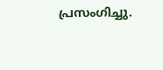പ്രസംഗിച്ചു.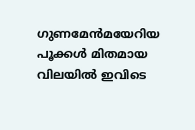ഗുണമേൻമയേറിയ പൂക്കൾ മിതമായ വിലയിൽ ഇവിടെ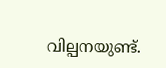വില്പനയുണ്ട്.